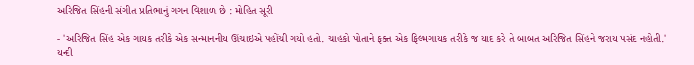અરિજિત સિંહની સંગીત પ્રતિભાનું ગગન વિશાળ છે : મોહિત સૂરી

- 'અરિજિત સિંહ એક ગાયક તરીકે એક સન્માનનીય ઊંચાઇએ પહોંચી ગયો હતો. ચાહકો પોતાને ફક્ત એક ફિલ્મગાયક તરીકે જ યાદ કરે તે બાબત અરિજિત સિંહને જરાય પસંદ નહોતી.'
યન્દી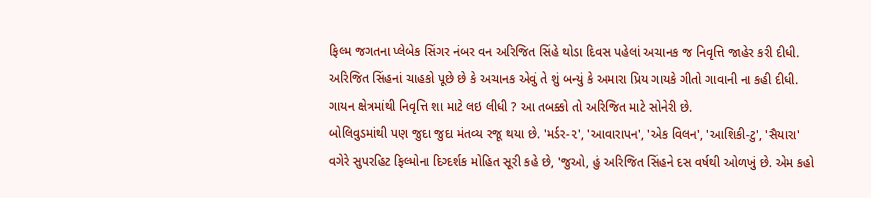ફિલ્મ જગતના પ્લેબેક સિંગર નંબર વન અરિજિત સિંહે થોડા દિવસ પહેલાં અચાનક જ નિવૃત્તિ જાહેર કરી દીધી. અરિજિત સિંહનાં ચાહકો પૂછે છે કે અચાનક એવું તે શું બન્યું કે અમારા પ્રિય ગાયકે ગીતો ગાવાની ના કહી દીધી. ગાયન ક્ષેત્રમાંથી નિવૃત્તિ શા માટે લઇ લીધી ? આ તબક્કો તો અરિજિત માટે સોનેરી છે.
બોલિવુડમાંથી પણ જુદા જુદા મંતવ્ય રજૂ થયા છે. 'મર્ડર-૨', 'આવારાપન', 'એક વિલન', 'આશિકી-ટુ', 'સૈયારા' વગેરે સુપરહિટ ફિલ્મોના દિગ્દર્શક મોહિત સૂરી કહે છે, 'જુઓ, હું અરિજિત સિંહને દસ વર્ષથી ઓળખું છે. એમ કહો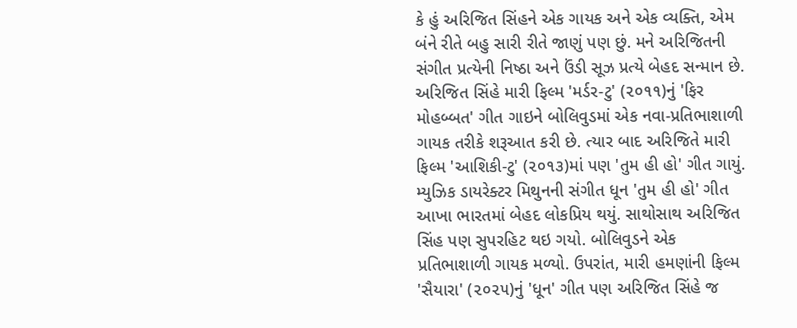કે હું અરિજિત સિંહને એક ગાયક અને એક વ્યક્તિ, એમ બંને રીતે બહુ સારી રીતે જાણું પણ છું. મને અરિજિતની સંગીત પ્રત્યેની નિષ્ઠા અને ઉંડી સૂઝ પ્રત્યે બેહદ સન્માન છે. અરિજિત સિંહે મારી ફિલ્મ 'મર્ડર-ટુ' (૨૦૧૧)નું 'ફિર મોહબ્બત' ગીત ગાઇને બોલિવુડમાં એક નવા-પ્રતિભાશાળી ગાયક તરીકે શરૂઆત કરી છે. ત્યાર બાદ અરિજિતે મારી ફિલ્મ 'આશિકી-ટુ' (૨૦૧૩)માં પણ 'તુમ હી હો' ગીત ગાયું. મ્યુઝિક ડાયરેક્ટર મિથુનની સંગીત ધૂન 'તુમ હી હો' ગીત આખા ભારતમાં બેહદ લોકપ્રિય થયું. સાથોસાથ અરિજિત સિંહ પણ સુપરહિટ થઇ ગયો. બોલિવુડને એક પ્રતિભાશાળી ગાયક મળ્યો. ઉપરાંત, મારી હમણાંની ફિલ્મ 'સૈયારા' (૨૦૨૫)નું 'ધૂન' ગીત પણ અરિજિત સિંહે જ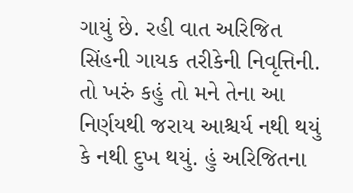ગાયું છે. રહી વાત અરિજિત સિંહની ગાયક તરીકેની નિવૃત્તિની. તો ખરું કહું તો મને તેના આ નિર્ણયથી જરાય આશ્ચર્ય નથી થયું કે નથી દુખ થયું. હું અરિજિતના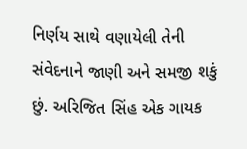નિર્ણય સાથે વણાયેલી તેની સંવેદનાને જાણી અને સમજી શકું છું. અરિજિત સિંહ એક ગાયક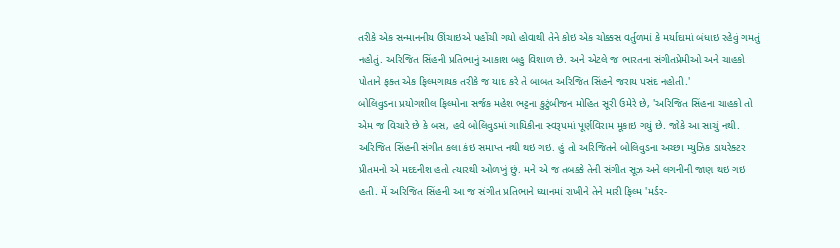તરીકે એક સન્માનનીય ઊંચાઇએ પહોંચી ગયો હોવાથી તેને કોઇ એક ચોક્કસ વર્તુળમાં કે મર્યાદામાં બંધાઇ રહેવું ગમતું નહોતું. અરિજિત સિંહની પ્રતિભાનું આકાશ બહુ વિશાળ છે. અને એટલે જ ભારતના સંગીતપ્રેમીઓ અને ચાહકો પોતાને ફક્ત એક ફિલ્મગાયક તરીકે જ યાદ કરે તે બાબત અરિજિત સિંહને જરાય પસંદ નહોતી.'
બોલિવુડના પ્રયોગશીલ ફિલ્મોના સર્જક મહેશ ભટ્ટના કુટુંબીજન મોહિત સૂરી ઉમેરે છે, 'અરિજિત સિંહના ચાહકો તો એમ જ વિચારે છે કે બસ, હવે બોલિવુડમાં ગાયિકીના સ્વરૂપમાં પૂર્ણવિરામ મૂકાઇ ગયું છે. જોકે આ સાચું નથી. અરિજિત સિંહની સંગીત કલા કંઇ સમાપ્ત નથી થઇ ગઇ. હું તો અરિજિતને બોલિવુડના અચ્છા મ્યુઝિક ડાયરેક્ટર પ્રીતમનો એ મદદનીશ હતો ત્યારથી ઓળખું છું. મને એ જ તબક્કે તેની સંગીત સૂઝ અને લગનીની જાણ થઇ ગઇ હતી. મેં અરિજિત સિંહની આ જ સંગીત પ્રતિભાને ધ્યાનમાં રાખીને તેને મારી ફિલ્મ 'મર્ડર-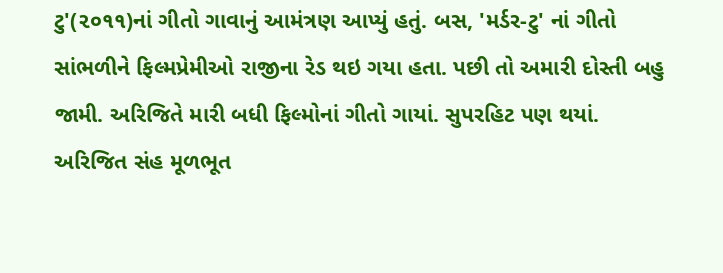ટુ'(૨૦૧૧)નાં ગીતો ગાવાનું આમંત્રણ આપ્યું હતું. બસ, 'મર્ડર-ટુ' નાં ગીતો સાંભળીને ફિલ્મપ્રેમીઓ રાજીના રેડ થઇ ગયા હતા. પછી તો અમારી દોસ્તી બહુ જામી. અરિજિતે મારી બધી ફિલ્મોનાં ગીતો ગાયાં. સુપરહિટ પણ થયાં. અરિજિત સંહ મૂળભૂત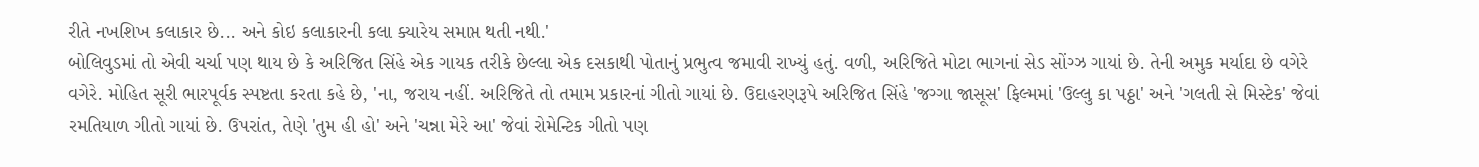રીતે નખશિખ કલાકાર છે... અને કોઇ કલાકારની કલા ક્યારેય સમાપ્ત થતી નથી.'
બોલિવુડમાં તો એવી ચર્ચા પણ થાય છે કે અરિજિત સિંહે એક ગાયક તરીકે છેલ્લા એક દસકાથી પોતાનું પ્રભુત્વ જમાવી રાખ્યું હતું. વળી, અરિજિતે મોટા ભાગનાં સેડ સોંગ્ઝ ગાયાં છે. તેની અમુક મર્યાદા છે વગેરે વગેરે. મોહિત સૂરી ભારપૂર્વક સ્પષ્ટતા કરતા કહે છે, 'ના, જરાય નહીં. અરિજિતે તો તમામ પ્રકારનાં ગીતો ગાયાં છે. ઉદાહરણરૂપે અરિજિત સિંહે 'જગ્ગા જાસૂસ' ફિલ્મમાં 'ઉલ્લુ કા પઠ્ઠા' અને 'ગલતી સે મિસ્ટેક' જેવાં રમતિયાળ ગીતો ગાયાં છે. ઉપરાંત, તેણે 'તુમ હી હો' અને 'ચન્ના મેરે આ' જેવાં રોમેન્ટિક ગીતો પણ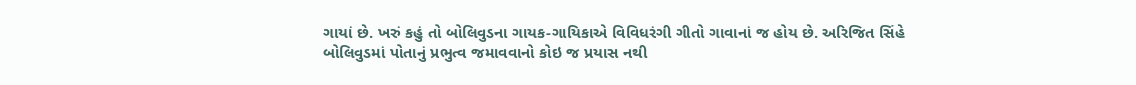ગાયાં છે. ખરું કહું તો બોલિવુડના ગાયક-ગાયિકાએ વિવિધરંગી ગીતો ગાવાનાં જ હોય છે. અરિજિત સિંહે બોલિવુડમાં પોતાનું પ્રભુત્વ જમાવવાનો કોઇ જ પ્રયાસ નથી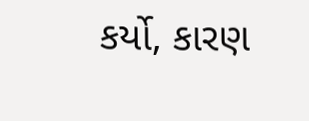કર્યો, કારણ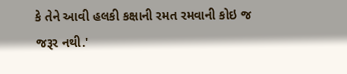કે તેને આવી હલકી કક્ષાની રમત રમવાની કોઇ જ જરૂર નથી.'